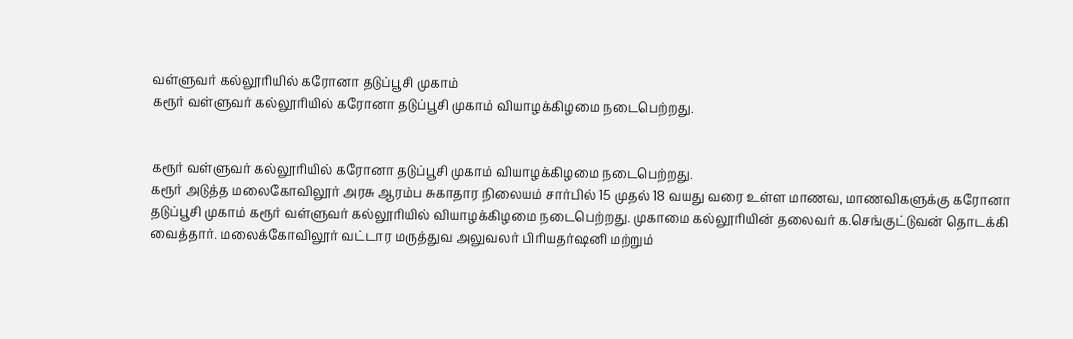வள்ளுவர் கல்லூரியில் கரோனா தடுப்பூசி முகாம்
கரூர் வள்ளுவர் கல்லூரியில் கரோனா தடுப்பூசி முகாம் வியாழக்கிழமை நடைபெற்றது.


கரூர் வள்ளுவர் கல்லூரியில் கரோனா தடுப்பூசி முகாம் வியாழக்கிழமை நடைபெற்றது.
கரூர் அடுத்த மலைகோவிலூர் அரசு ஆரம்ப சுகாதார நிலையம் சார்பில் 15 முதல் 18 வயது வரை உள்ள மாணவ, மாணவிகளுக்கு கரோனா தடுப்பூசி முகாம் கரூர் வள்ளுவர் கல்லூரியில் வியாழக்கிழமை நடைபெற்றது. முகாமை கல்லூரியின் தலைவர் க.செங்குட்டுவன் தொடக்கி வைத்தார். மலைக்கோவிலூர் வட்டார மருத்துவ அலுவலர் பிரியதர்ஷனி மற்றும்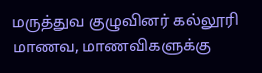மருத்துவ குழுவினர் கல்லூரி மாணவ, மாணவிகளுக்கு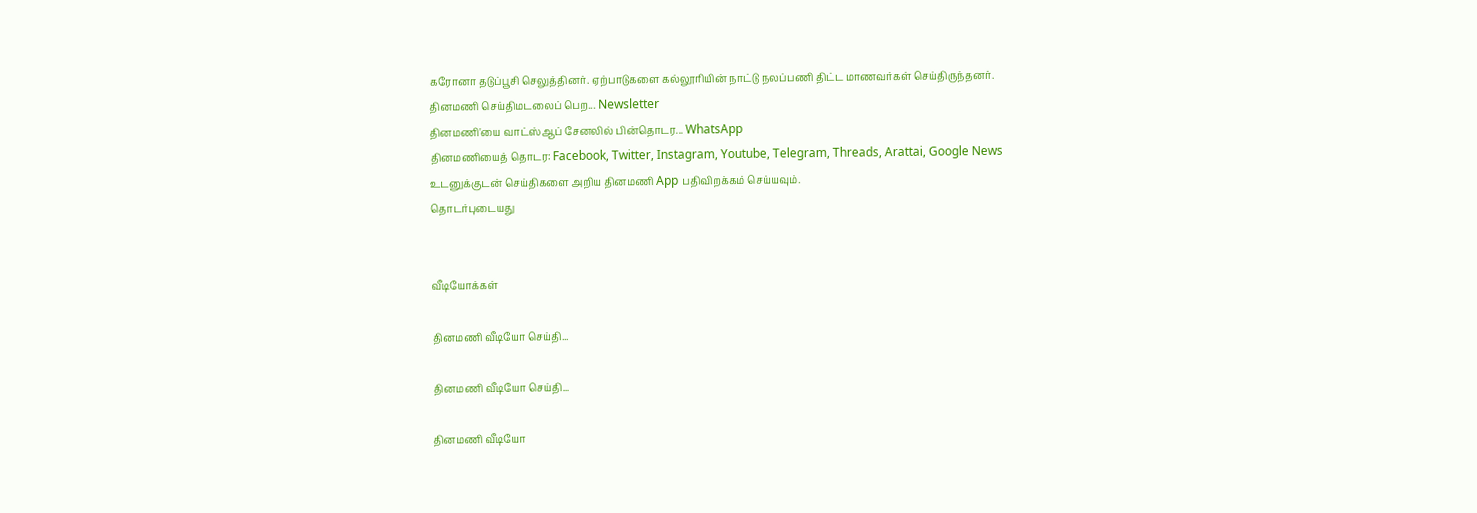கரோனா தடுப்பூசி செலுத்தினர். ஏற்பாடுகளை கல்லூரியின் நாட்டு நலப்பணி திட்ட மாணவர்கள் செய்திருந்தனர்.
தினமணி செய்திமடலைப் பெற... Newsletter
தினமணி'யை வாட்ஸ்ஆப் சேனலில் பின்தொடர... WhatsApp
தினமணியைத் தொடர: Facebook, Twitter, Instagram, Youtube, Telegram, Threads, Arattai, Google News
உடனுக்குடன் செய்திகளை அறிய தினமணி App பதிவிறக்கம் செய்யவும்.
தொடர்புடையது


வீடியோக்கள்

தினமணி வீடியோ செய்தி...

தினமணி வீடியோ செய்தி...

தினமணி வீடியோ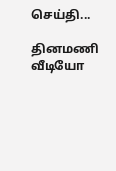செய்தி...

தினமணி வீடியோ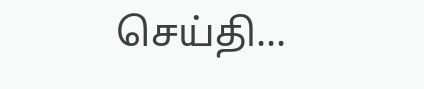செய்தி...